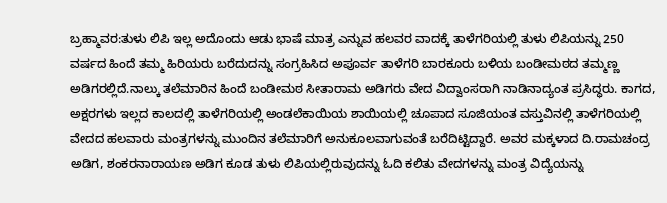ಬ್ರಹ್ಮಾವರ:ತುಳು ಲಿಪಿ ಇಲ್ಲ ಅದೊಂದು ಆಡು ಭಾಷೆ ಮಾತ್ರ ಎನ್ನುವ ಹಲವರ ವಾದಕ್ಕೆ ತಾಳೆಗರಿಯಲ್ಲಿ ತುಳು ಲಿಪಿಯನ್ನು 250 ವರ್ಷದ ಹಿಂದೆ ತಮ್ಮ ಹಿರಿಯರು ಬರೆದುದನ್ನು ಸಂಗ್ರಹಿಸಿದ ಅಪೂರ್ವ ತಾಳೆಗರಿ ಬಾರಕೂರು ಬಳಿಯ ಬಂಡೀಮಠದ ತಮ್ಮಣ್ಣ ಅಡಿಗರಲ್ಲಿದೆ.ನಾಲ್ಕು ತಲೆಮಾರಿನ ಹಿಂದೆ ಬಂಡೀಮಠ ಸೀತಾರಾಮ ಅಡಿಗರು ವೇದ ವಿದ್ವಾಂಸರಾಗಿ ನಾಡಿನಾದ್ಯಂತ ಪ್ರಸಿದ್ಧರು. ಕಾಗದ, ಅಕ್ಷರಗಳು ಇಲ್ಲದ ಕಾಲದಲ್ಲಿ ತಾಳೆಗರಿಯಲ್ಲಿ ಅಂಡಲೆಕಾಯಿಯ ಶಾಯಿಯಲ್ಲಿ ಚೂಪಾದ ಸೂಜಿಯಂತ ವಸ್ತುವಿನಲ್ಲಿ ತಾಳೆಗರಿಯಲ್ಲಿ ವೇದದ ಹಲವಾರು ಮಂತ್ರಗಳನ್ನು ಮುಂದಿನ ತಲೆಮಾರಿಗೆ ಅನುಕೂಲವಾಗುವಂತೆ ಬರೆದಿಟ್ಟಿದ್ದಾರೆ. ಅವರ ಮಕ್ಕಳಾದ ದಿ.ರಾಮಚಂದ್ರ ಅಡಿಗ, ಶಂಕರನಾರಾಯಣ ಅಡಿಗ ಕೂಡ ತುಳು ಲಿಪಿಯಲ್ಲಿರುವುದನ್ನು ಓದಿ ಕಲಿತು ವೇದಗಳನ್ನು ಮಂತ್ರ ವಿದ್ಯೆಯನ್ನು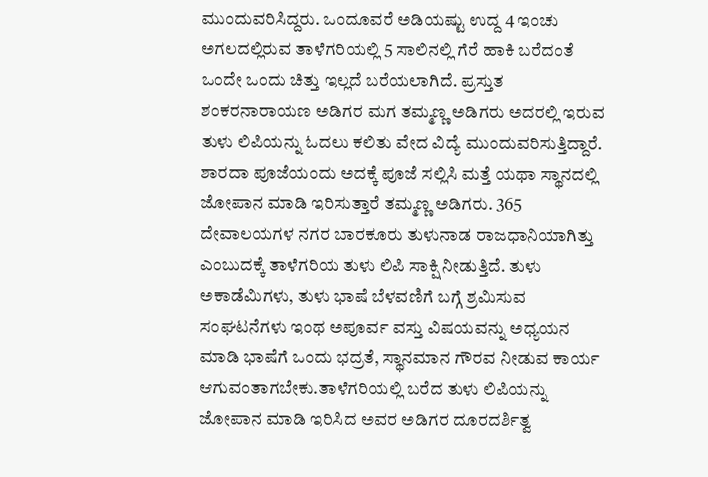ಮುಂದುವರಿಸಿದ್ದರು. ಒಂದೂವರೆ ಅಡಿಯಷ್ಟು ಉದ್ದ 4 ಇಂಚು ಅಗಲದಲ್ಲಿರುವ ತಾಳೆಗರಿಯಲ್ಲಿ 5 ಸಾಲಿನಲ್ಲಿ ಗೆರೆ ಹಾಕಿ ಬರೆದಂತೆ ಒಂದೇ ಒಂದು ಚಿತ್ತು ಇಲ್ಲದೆ ಬರೆಯಲಾಗಿದೆ. ಪ್ರಸ್ತುತ ಶಂಕರನಾರಾಯಣ ಅಡಿಗರ ಮಗ ತಮ್ಮಣ್ಣ ಅಡಿಗರು ಅದರಲ್ಲಿ ಇರುವ ತುಳು ಲಿಪಿಯನ್ನು ಓದಲು ಕಲಿತು ವೇದ ವಿದ್ಯೆ ಮುಂದುವರಿಸುತ್ತಿದ್ದಾರೆ. ಶಾರದಾ ಪೂಜೆಯಂದು ಅದಕ್ಕೆ ಪೂಜೆ ಸಲ್ಲಿಸಿ ಮತ್ತೆ ಯಥಾ ಸ್ಥಾನದಲ್ಲಿ ಜೋಪಾನ ಮಾಡಿ ಇರಿಸುತ್ತಾರೆ ತಮ್ಮಣ್ಣ ಅಡಿಗರು. 365 ದೇವಾಲಯಗಳ ನಗರ ಬಾರಕೂರು ತುಳುನಾಡ ರಾಜಧಾನಿಯಾಗಿತ್ತು ಎಂಬುದಕ್ಕೆ ತಾಳೆಗರಿಯ ತುಳು ಲಿಪಿ ಸಾಕ್ಷಿ ನೀಡುತ್ತಿದೆ. ತುಳು ಅಕಾಡೆಮಿಗಳು, ತುಳು ಭಾಷೆ ಬೆಳವಣಿಗೆ ಬಗ್ಗೆ ಶ್ರಮಿಸುವ ಸಂಘಟನೆಗಳು ಇಂಥ ಅಪೂರ್ವ ವಸ್ತು ವಿಷಯವನ್ನು ಅಧ್ಯಯನ ಮಾಡಿ ಭಾಷೆಗೆ ಒಂದು ಭದ್ರತೆ, ಸ್ಥಾನಮಾನ ಗೌರವ ನೀಡುವ ಕಾರ್ಯ ಆಗುವಂತಾಗಬೇಕು.ತಾಳೆಗರಿಯಲ್ಲಿ ಬರೆದ ತುಳು ಲಿಪಿಯನ್ನು ಜೋಪಾನ ಮಾಡಿ ಇರಿಸಿದ ಅವರ ಅಡಿಗರ ದೂರದರ್ಶಿತ್ವ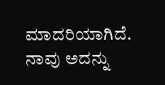ಮಾದರಿಯಾಗಿದೆ. ನಾವು ಅದನ್ನು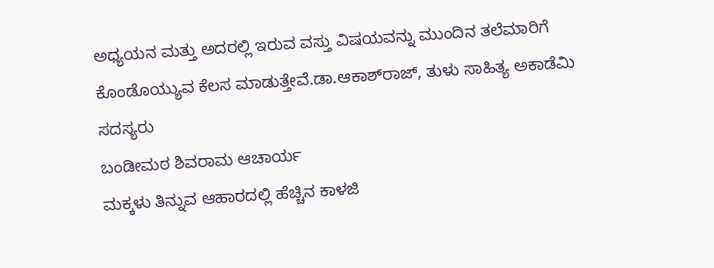ಅಧ್ಯಯನ ಮತ್ತು ಅದರಲ್ಲಿ ಇರುವ ವಸ್ತು ವಿಷಯವನ್ನು ಮುಂದಿನ ತಲೆಮಾರಿಗೆ ಕೊಂಡೊಯ್ಯುವ ಕೆಲಸ ಮಾಡುತ್ತೇವೆ.ಡಾ.ಆಕಾಶ್‌ರಾಜ್, ತುಳು ಸಾಹಿತ್ಯ ಅಕಾಡೆಮಿ ಸದಸ್ಯರು
ಬಂಡೀಮಠ ಶಿವರಾಮ ಆಚಾರ್ಯ
ಮಕ್ಕಳು ತಿನ್ನುವ ಆಹಾರದಲ್ಲಿ ಹೆಚ್ಚಿನ ಕಾಳಜಿ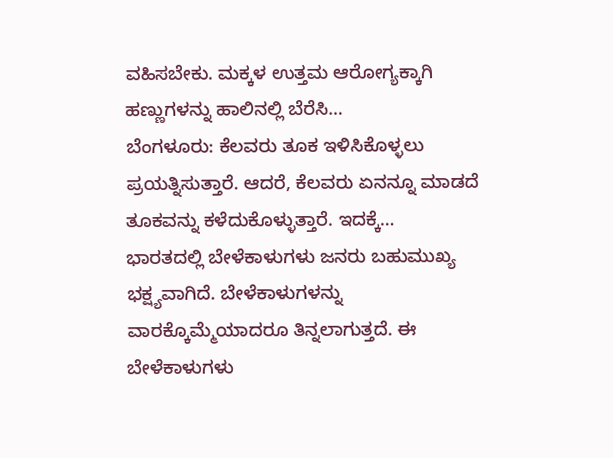ವಹಿಸಬೇಕು. ಮಕ್ಕಳ ಉತ್ತಮ ಆರೋಗ್ಯಕ್ಕಾಗಿ ಹಣ್ಣುಗಳನ್ನು ಹಾಲಿನಲ್ಲಿ ಬೆರೆಸಿ…
ಬೆಂಗಳೂರು: ಕೆಲವರು ತೂಕ ಇಳಿಸಿಕೊಳ್ಳಲು ಪ್ರಯತ್ನಿಸುತ್ತಾರೆ. ಆದರೆ, ಕೆಲವರು ಏನನ್ನೂ ಮಾಡದೆ ತೂಕವನ್ನು ಕಳೆದುಕೊಳ್ಳುತ್ತಾರೆ. ಇದಕ್ಕೆ…
ಭಾರತದಲ್ಲಿ ಬೇಳೆಕಾಳುಗಳು ಜನರು ಬಹುಮುಖ್ಯ ಭಕ್ಷ್ಯವಾಗಿದೆ. ಬೇಳೆಕಾಳುಗಳನ್ನು ವಾರಕ್ಕೊಮ್ಮೆಯಾದರೂ ತಿನ್ನಲಾಗುತ್ತದೆ. ಈ ಬೇಳೆಕಾಳುಗಳು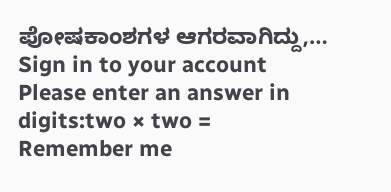ಪೋಷಕಾಂಶಗಳ ಆಗರವಾಗಿದ್ದು,…
Sign in to your account
Please enter an answer in digits:two × two =
Remember me